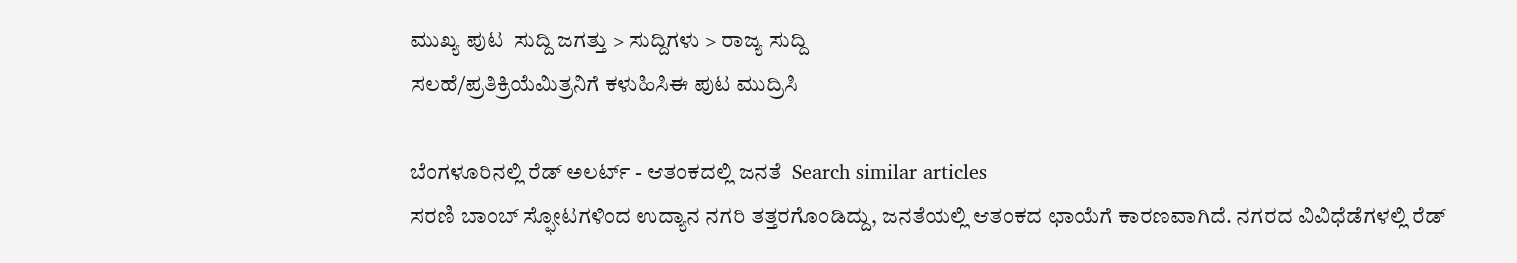ಮುಖ್ಯ ಪುಟ  ಸುದ್ದಿ ಜಗತ್ತು > ಸುದ್ದಿಗಳು > ರಾಜ್ಯ ಸುದ್ದಿ
ಸಲಹೆ/ಪ್ರತಿಕ್ರಿಯೆಮಿತ್ರನಿಗೆ ಕಳುಹಿಸಿಈ ಪುಟ ಮುದ್ರಿಸಿ

ಬೆಂಗಳೂರಿನಲ್ಲಿ ರೆಡ್ ಅಲರ್ಟ್ - ಆತಂಕದಲ್ಲಿ ಜನತೆ  Search similar articles
ಸರಣಿ ಬಾಂಬ್ ಸ್ಫೋಟಗಳಿಂದ ಉದ್ಯಾನ ನಗರಿ ತತ್ತರಗೊಂಡಿದ್ದು, ಜನತೆಯಲ್ಲಿ ಆತಂಕದ ಛಾಯೆಗೆ ಕಾರಣವಾಗಿದೆ. ನಗರದ ವಿವಿಧೆಡೆಗಳಲ್ಲಿ ರೆಡ್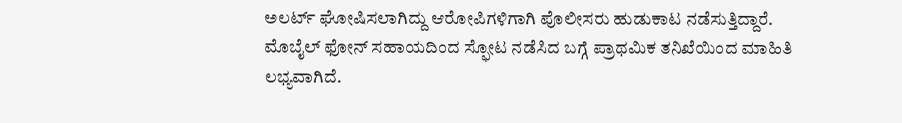ಅಲರ್ಟ್ ಘೋಷಿಸಲಾಗಿದ್ದು ಆರೋಪಿಗಳಿಗಾಗಿ ಪೊಲೀಸರು ಹುಡುಕಾಟ ನಡೆಸುತ್ತಿದ್ದಾರೆ. ಮೊಬೈಲ್ ಫೋನ್ ಸಹಾಯದಿಂದ ಸ್ಫೋಟ ನಡೆಸಿದ ಬಗ್ಗೆ ಪ್ರಾಥಮಿಕ ತನಿಖೆಯಿಂದ ಮಾಹಿತಿ ಲಭ್ಯವಾಗಿದೆ.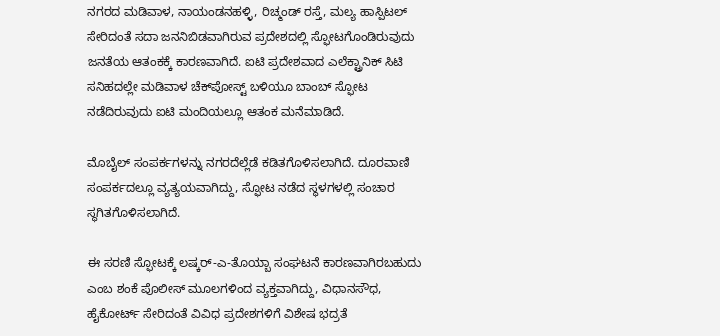ನಗರದ ಮಡಿವಾಳ, ನಾಯಂಡನಹಳ್ಳಿ, ರಿಚ್ಮಂಡ್ ರಸ್ತೆ, ಮಲ್ಯ ಹಾಸ್ಪಿಟಲ್ ಸೇರಿದಂತೆ ಸದಾ ಜನನಿಬಿಡವಾಗಿರುವ ಪ್ರದೇಶದಲ್ಲಿ ಸ್ಫೋಟಗೊಂಡಿರುವುದು ಜನತೆಯ ಆತಂಕಕ್ಕೆ ಕಾರಣವಾಗಿದೆ. ಐಟಿ ಪ್ರದೇಶವಾದ ಎಲೆಕ್ಟ್ರಾನಿಕ್ ಸಿಟಿ ಸನಿಹದಲ್ಲೇ ಮಡಿವಾಳ ಚೆಕ್‌‌ಪೋಸ್ಟ್ ಬಳಿಯೂ ಬಾಂಬ್ ಸ್ಫೋಟ ನಡೆದಿರುವುದು ಐಟಿ ಮಂದಿಯಲ್ಲೂ ಆತಂಕ ಮನೆಮಾಡಿದೆ.

ಮೊಬೈಲ್ ಸಂಪರ್ಕಗಳನ್ನು ನಗರದೆಲ್ಲೆಡೆ ಕಡಿತಗೊಳಿಸಲಾಗಿದೆ. ದೂರವಾಣಿ ಸಂಪರ್ಕದಲ್ಲೂ ವ್ಯತ್ಯಯವಾಗಿದ್ದು, ಸ್ಫೋಟ ನಡೆದ ಸ್ಥಳಗಳಲ್ಲಿ ಸಂಚಾರ ಸ್ಥಗಿತಗೊಳಿಸಲಾಗಿದೆ.

ಈ ಸರಣಿ ಸ್ಫೋಟಕ್ಕೆ ಲಷ್ಕರ್-ಎ-ತೊಯ್ಬಾ ಸಂಘಟನೆ ಕಾರಣವಾಗಿರಬಹುದು ಎಂಬ ಶಂಕೆ ಪೊಲೀಸ್ ಮೂಲಗಳಿಂದ ವ್ಯಕ್ತವಾಗಿದ್ದು, ವಿಧಾನಸೌಧ, ಹೈಕೋರ್ಟ್ ಸೇರಿದಂತೆ ವಿವಿಧ ಪ್ರದೇಶಗಳಿಗೆ ವಿಶೇಷ ಭದ್ರತೆ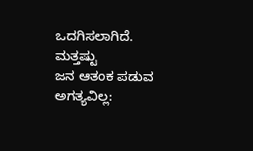ಒದಗಿಸಲಾಗಿದೆ.
ಮತ್ತಷ್ಟು
ಜನ ಆತಂಕ ಪಡುವ ಅಗತ್ಯವಿಲ್ಲ: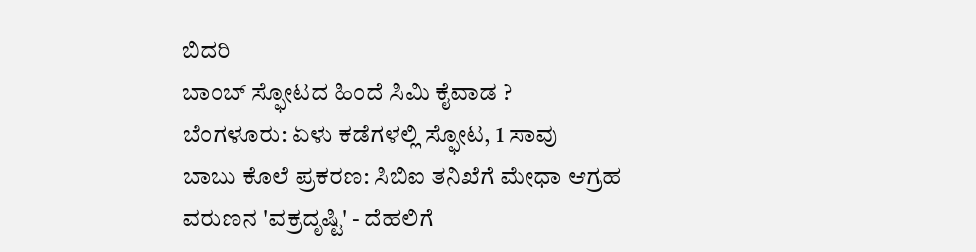ಬಿದರಿ
ಬಾಂಬ್ ಸ್ಫೋಟದ ಹಿಂದೆ ಸಿಮಿ ಕೈವಾಡ ?
ಬೆಂಗಳೂರು: ಏಳು ಕಡೆಗಳಲ್ಲಿ ಸ್ಫೋಟ, 1 ಸಾವು
ಬಾಬು ಕೊಲೆ ಪ್ರಕರಣ: ಸಿಬಿಐ ತನಿಖೆಗೆ ಮೇಧಾ ಆಗ್ರಹ
ವರುಣನ 'ವಕ್ರದೃಷ್ಟಿ' - ದೆಹಲಿಗೆ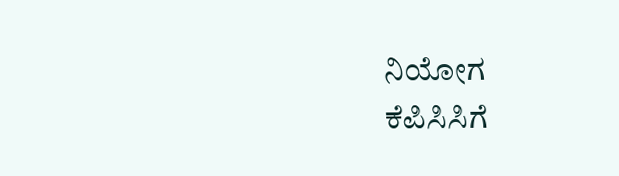ನಿಯೋಗ
ಕೆಪಿಸಿಸಿಗೆ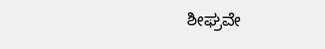ಶೀಘ್ರವೇ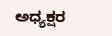ಅಧ್ಯಕ್ಷರ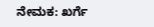ನೇಮಕ: ಖರ್ಗೆ